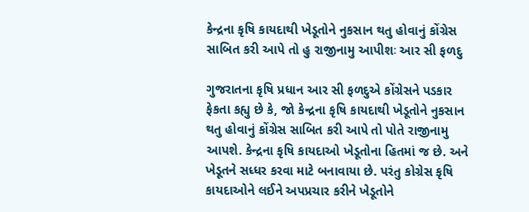કેન્દ્રના કૃષિ કાયદાથી ખેડૂતોને નુકસાન થતુ હોવાનું કોંગ્રેસ સાબિત કરી આપે તો હુ રાજીનામુ આપીશઃ આર સી ફળદુ

ગુજરાતના કૃષિ પ્રધાન આર સી ફળદુએ કોંગ્રેસને પડકાર ફેકતા કહ્યુ છે કે, જો કેન્દ્રના કૃષિ કાયદાથી ખેડૂતોને નુકસાન થતુ હોવાનું કોંગ્રેસ સાબિત કરી આપે તો પોતે રાજીનામુ આપશે. કેન્દ્રના કૃષિ કાયદાઓ ખેડૂતોના હિતમાં જ છે. અને ખેડૂતને સધ્ધર કરવા માટે બનાવાયા છે. પરંતુ કોગ્રેસ કૃષિ કાયદાઓને લઈને અપપ્રચાર કરીને ખેડૂતોને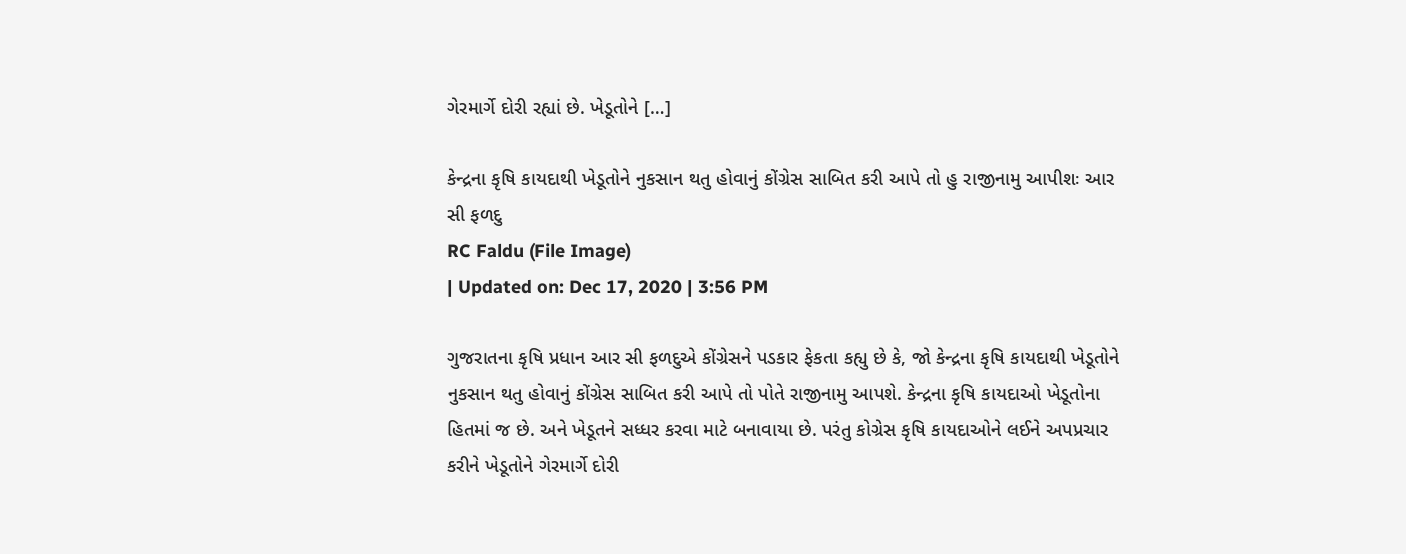ગેરમાર્ગે દોરી રહ્યાં છે. ખેડૂતોને […]

કેન્દ્રના કૃષિ કાયદાથી ખેડૂતોને નુકસાન થતુ હોવાનું કોંગ્રેસ સાબિત કરી આપે તો હુ રાજીનામુ આપીશઃ આર સી ફળદુ
RC Faldu (File Image)
| Updated on: Dec 17, 2020 | 3:56 PM

ગુજરાતના કૃષિ પ્રધાન આર સી ફળદુએ કોંગ્રેસને પડકાર ફેકતા કહ્યુ છે કે, જો કેન્દ્રના કૃષિ કાયદાથી ખેડૂતોને નુકસાન થતુ હોવાનું કોંગ્રેસ સાબિત કરી આપે તો પોતે રાજીનામુ આપશે. કેન્દ્રના કૃષિ કાયદાઓ ખેડૂતોના હિતમાં જ છે. અને ખેડૂતને સધ્ધર કરવા માટે બનાવાયા છે. પરંતુ કોગ્રેસ કૃષિ કાયદાઓને લઈને અપપ્રચાર કરીને ખેડૂતોને ગેરમાર્ગે દોરી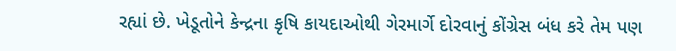રહ્યાં છે. ખેડૂતોને કેન્દ્રના કૃષિ કાયદાઓથી ગેરમાર્ગે દોરવાનું કોંગ્રેસ બંધ કરે તેમ પણ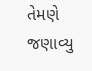તેમણે જણાવ્યુ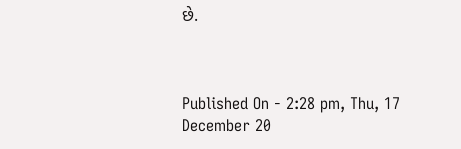છે.



Published On - 2:28 pm, Thu, 17 December 20